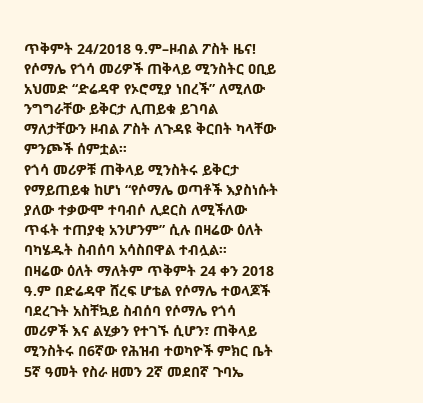ጥቅምት 24/2018 ዓ.ም–ዞብል ፖስት ዜና!
የሶማሌ የጎሳ መሪዎች ጠቅላይ ሚንስትር ዐቢይ አህመድ “ድሬዳዋ የኦሮሚያ ነበረች” ለሚለው ንግግራቸው ይቅርታ ሊጠይቁ ይገባል ማለታቸውን ዞብል ፖስት ለጉዳዩ ቅርበት ካላቸው ምንጮች ሰምቷል።
የጎሳ መሪዎቹ ጠቅላይ ሚንስትሩ ይቅርታ የማይጠይቁ ከሆነ “የሶማሌ ወጣቶች እያስነሱት ያለው ተቃውሞ ተባብሶ ሊደርስ ለሚችለው ጥፋት ተጠያቂ አንሆንም” ሲሉ በዛሬው ዕለት ባካሄዱት ስብሰባ አሳስበዋል ተብሏል።
በዛሬው ዕለት ማለትም ጥቅምት 24 ቀን 2018 ዓ.ም በድሬዳዋ ሸረፍ ሆቴል የሶማሌ ተወላጆች ባደረጉት አስቸኳይ ስብሰባ የሶማሌ የጎሳ መሪዎች እና ልሂቃን የተገኙ ሲሆን፣ ጠቅላይ ሚንስትሩ በ6ኛው የሕዝብ ተወካዮች ምክር ቤት 5ኛ ዓመት የስራ ዘመን 2ኛ መደበኛ ጉባኤ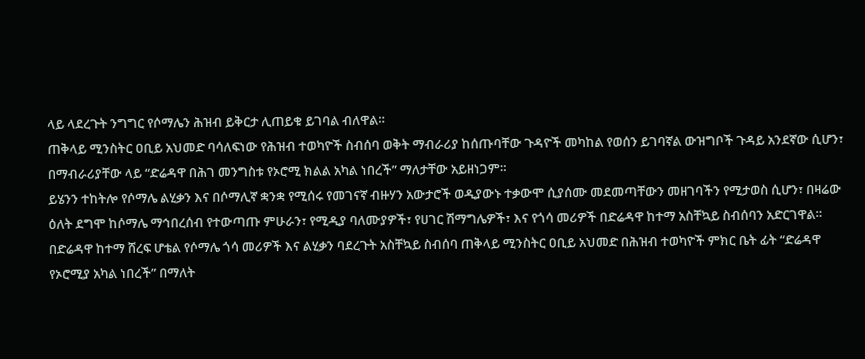ላይ ላደረጉት ንግግር የሶማሌን ሕዝብ ይቅርታ ሊጠይቁ ይገባል ብለዋል።
ጠቅላይ ሚንስትር ዐቢይ አህመድ ባሳለፍነው የሕዝብ ተወካዮች ስብሰባ ወቅት ማብራሪያ ከሰጡባቸው ጉዳዮች መካከል የወሰን ይገባኛል ውዝግቦች ጉዳይ አንደኛው ሲሆን፣ በማብራሪያቸው ላይ “ድሬዳዋ በሕገ መንግስቱ የኦሮሚ ክልል አካል ነበረች” ማለታቸው አይዘነጋም።
ይሄንን ተከትሎ የሶማሌ ልሂቃን እና በሶማሊኛ ቋንቋ የሚሰሩ የመገናኛ ብዙሃን አውታሮች ወዲያውኑ ተቃውሞ ሲያሰሙ መደመጣቸውን መዘገባችን የሚታወስ ሲሆን፣ በዛሬው ዕለት ደግሞ ከሶማሌ ማኅበረሰብ የተውጣጡ ምሁራን፣ የሚዲያ ባለሙያዎች፣ የሀገር ሽማግሌዎች፣ እና የጎሳ መሪዎች በድሬዳዋ ከተማ አስቸኳይ ስብሰባን አድርገዋል።
በድሬዳዋ ከተማ ሸረፍ ሆቴል የሶማሌ ጎሳ መሪዎች እና ልሂቃን ባደረጉት አስቸኳይ ስብሰባ ጠቅላይ ሚንስትር ዐቢይ አህመድ በሕዝብ ተወካዮች ምክር ቤት ፊት “ድሬዳዋ የኦሮሚያ አካል ነበረች” በማለት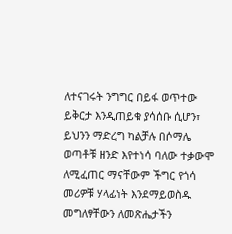ለተናገሩት ንግግር በይፋ ወጥተው ይቅርታ እንዲጠይቁ ያሳሰቡ ሲሆን፣ ይህንን ማድረግ ካልቻሉ በሶማሌ ወጣቶቹ ዘንድ እየተነሳ ባለው ተቃውሞ ለሚፈጠር ማናቸውም ችግር የጎሳ መሪዎቹ ሃላፊነት እንደማይወስዱ መግለፃቸውን ለመጽሔታችን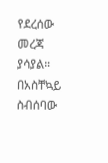የደረሰው መረጃ ያሳያል።
በአስቸኳይ ስብሰባው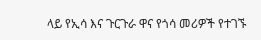ላይ የኢሳ እና ጉርጉራ ዋና የጎሳ መሪዎች የተገኙ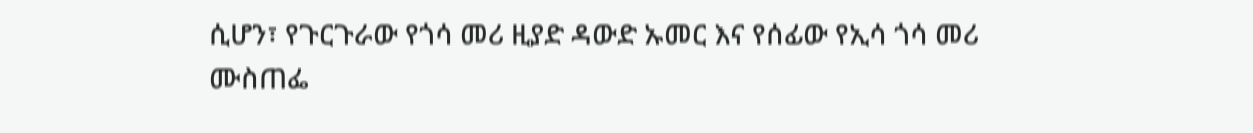ሲሆን፣ የጉርጉራው የጎሳ መሪ ዚያድ ዳውድ ኡመር እና የሰፊው የኢሳ ጎሳ መሪ ሙስጠፌ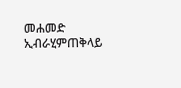መሐመድ ኢብራሂምጠቅላይ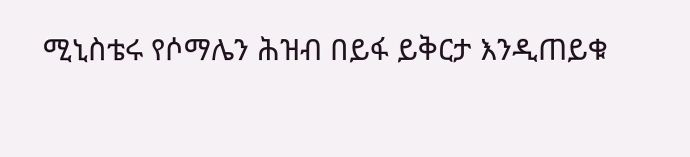ሚኒስቴሩ የሶማሌን ሕዝብ በይፋ ይቅርታ እንዲጠይቁ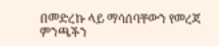በመድረኩ ላይ ማሳሰባቸውን የመረጃ ምንጫችን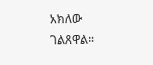አክለው ገልጸዋል።